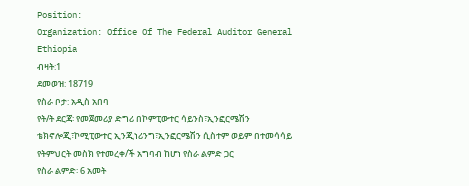Position:
Organization: Office Of The Federal Auditor General Ethiopia
ብዛት:1
ደመወዝ: 18719
የስራ ቦታ: አዲስ አበባ
የት/ት ደርጃ፡ የመጀመሪያ ድግሪ በኮምፒውተር ሳይንስ፣ኢንፎርሜሽን ቴክኖሎጂ፣ኮሚፒውተር ኢንጂነሪንግ፣ኢንፎርሜሽን ሲስተም ወይም በተመሳሳይ የትምህርት መስክ የተመረቀ/ች አግባብ ከሆነ የስራ ልምድ ጋር
የስራ ልምድ፡ 6 አመት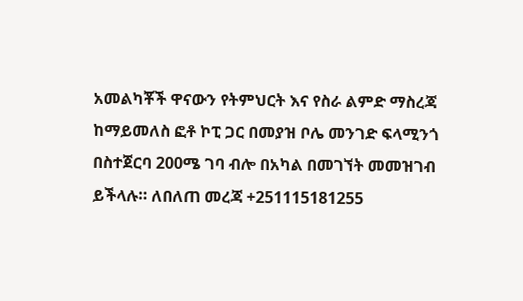አመልካቾች ዋናውን የትምህርት እና የስራ ልምድ ማስረጃ ከማይመለስ ፎቶ ኮፒ ጋር በመያዝ ቦሌ መንገድ ፍላሚንጎ በስተጀርባ 200ሜ ገባ ብሎ በአካል በመገኘት መመዝገብ ይችላሉ። ለበለጠ መረጃ +251115181255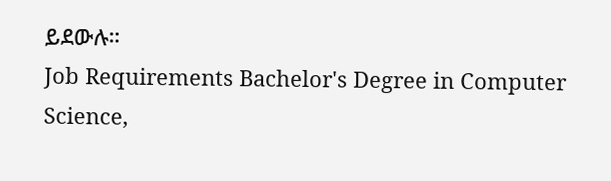ይደውሉ።
Job Requirements Bachelor's Degree in Computer Science,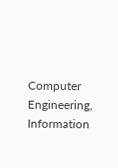Computer Engineering, Information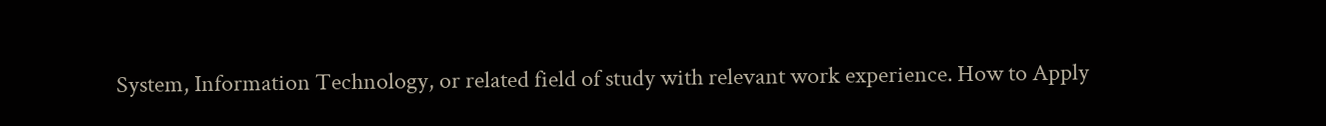System, Information Technology, or related field of study with relevant work experience. How to Apply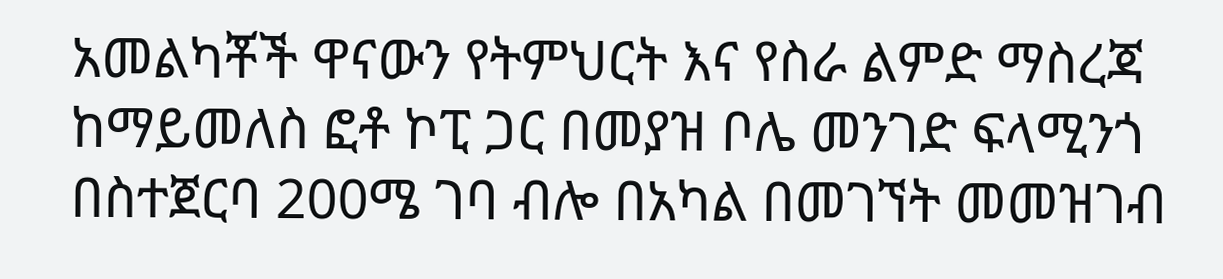አመልካቾች ዋናውን የትምህርት እና የስራ ልምድ ማስረጃ ከማይመለስ ፎቶ ኮፒ ጋር በመያዝ ቦሌ መንገድ ፍላሚንጎ በስተጀርባ 200ሜ ገባ ብሎ በአካል በመገኘት መመዝገብ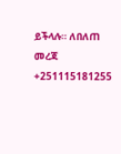ይችላሉ። ለበለጠ መረጃ +251115181255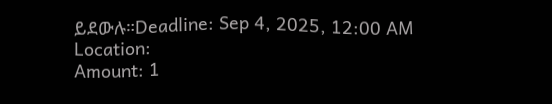ይደውሉ።Deadline: Sep 4, 2025, 12:00 AM
Location:
Amount: 1